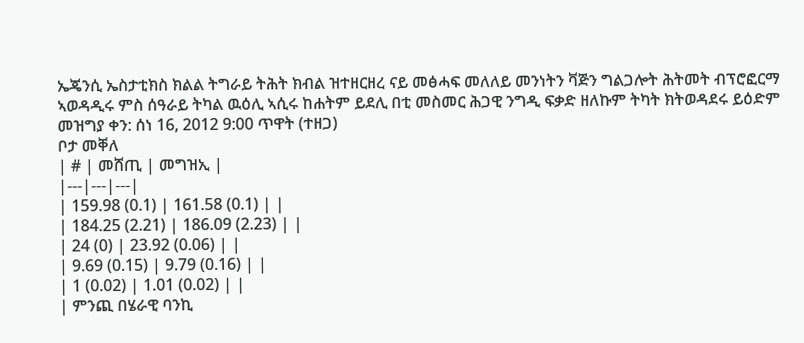ኤጄንሲ ኤስታቲክስ ክልል ትግራይ ትሕት ክብል ዝተዘርዘረ ናይ መፅሓፍ መለለይ መንነትን ቫጅን ግልጋሎት ሕትመት ብፕሮፎርማ ኣወዳዲሩ ምስ ሰዓራይ ትካል ዉዕሊ ኣሲሩ ከሐትም ይደሊ በቲ መስመር ሕጋዊ ንግዲ ፍቃድ ዘለኩም ትካት ክትወዳደሩ ይዕድም
መዝግያ ቀን: ሰነ 16, 2012 9:00 ጥዋት (ተዘጋ)
ቦታ መቐለ
| # | መሸጢ | መግዝኢ |
|---|---|---|
| 159.98 (0.1) | 161.58 (0.1) | |
| 184.25 (2.21) | 186.09 (2.23) | |
| 24 (0) | 23.92 (0.06) | |
| 9.69 (0.15) | 9.79 (0.16) | |
| 1 (0.02) | 1.01 (0.02) | |
| ምንጪ በሄራዊ ባንኪ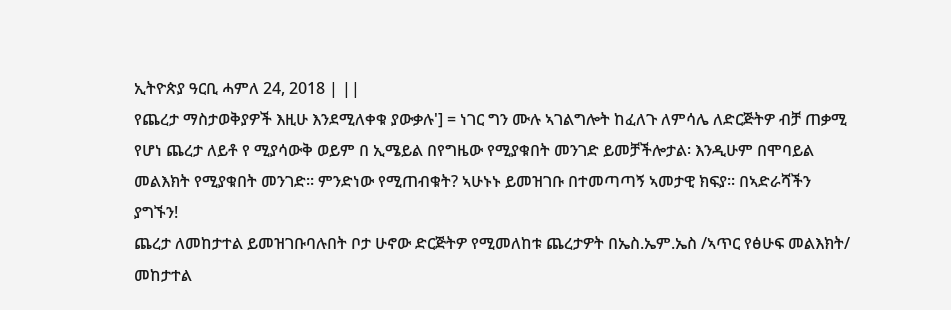ኢትዮጵያ ዓርቢ ሓምለ 24, 2018 | ||
የጨረታ ማስታወቅያዎች እዚሁ እንደሚለቀቁ ያውቃሉ'] = ነገር ግን ሙሉ ኣገልግሎት ከፈለጉ ለምሳሌ ለድርጅትዎ ብቻ ጠቃሚ የሆነ ጨረታ ለይቶ የ ሚያሳውቅ ወይም በ ኢሜይል በየግዜው የሚያቁበት መንገድ ይመቻችሎታል፡ እንዲሁም በሞባይል መልእክት የሚያቁበት መንገድ፡፡ ምንድነው የሚጠብቁት? ኣሁኑኑ ይመዝገቡ በተመጣጣኝ ኣመታዊ ክፍያ፡፡ በኣድራሻችን ያግኙን!
ጨረታ ለመከታተል ይመዝገቡባሉበት ቦታ ሁኖው ድርጅትዎ የሚመለከቱ ጨረታዎት በኤስ.ኤም.ኤስ /ኣጥር የፅሁፍ መልእክት/ መከታተል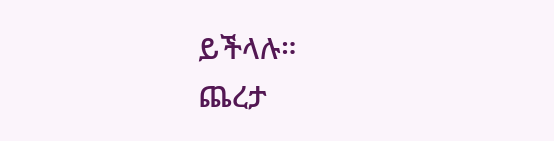ይችላሉ።
ጨረታ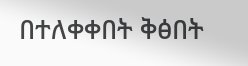በተለቀቀበት ቅፅበት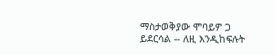ማስታወቅያው ሞባይዎ ጋ ይደርሳል -- ለዚ እንዲከፍሉት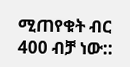ሚጠየቁት ብር 400 ብቻ ነው::